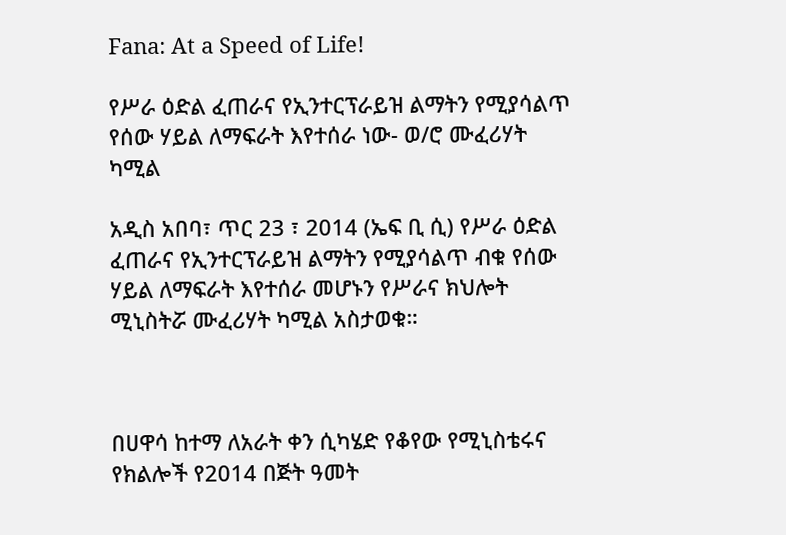Fana: At a Speed of Life!

የሥራ ዕድል ፈጠራና የኢንተርፕራይዝ ልማትን የሚያሳልጥ የሰው ሃይል ለማፍራት እየተሰራ ነው- ወ/ሮ ሙፈሪሃት ካሚል

አዲስ አበባ፣ ጥር 23 ፣ 2014 (ኤፍ ቢ ሲ) የሥራ ዕድል ፈጠራና የኢንተርፕራይዝ ልማትን የሚያሳልጥ ብቁ የሰው ሃይል ለማፍራት እየተሰራ መሆኑን የሥራና ክህሎት ሚኒስትሯ ሙፈሪሃት ካሚል አስታወቁ።



በሀዋሳ ከተማ ለአራት ቀን ሲካሄድ የቆየው የሚኒስቴሩና የክልሎች የ2014 በጅት ዓመት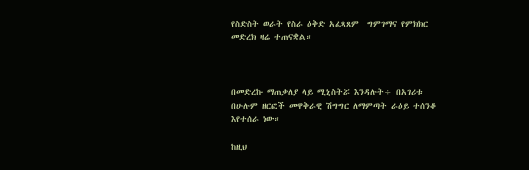የስድስት ወራት የስራ ዕቅድ አፈጻጸም  ግምገማና የምክክር መድረክ ዛሬ ተጠናቋል።



በመድረኩ ማጠቃለያ ላይ ሚኒስትሯ እንዳሉት÷ በአገሪቱ በሁሉም ዘርፎች መዋቅራዊ ሽግግር ለማምጣት ራዕይ ተሰንቆ እየተሰራ ነው።

ከዚህ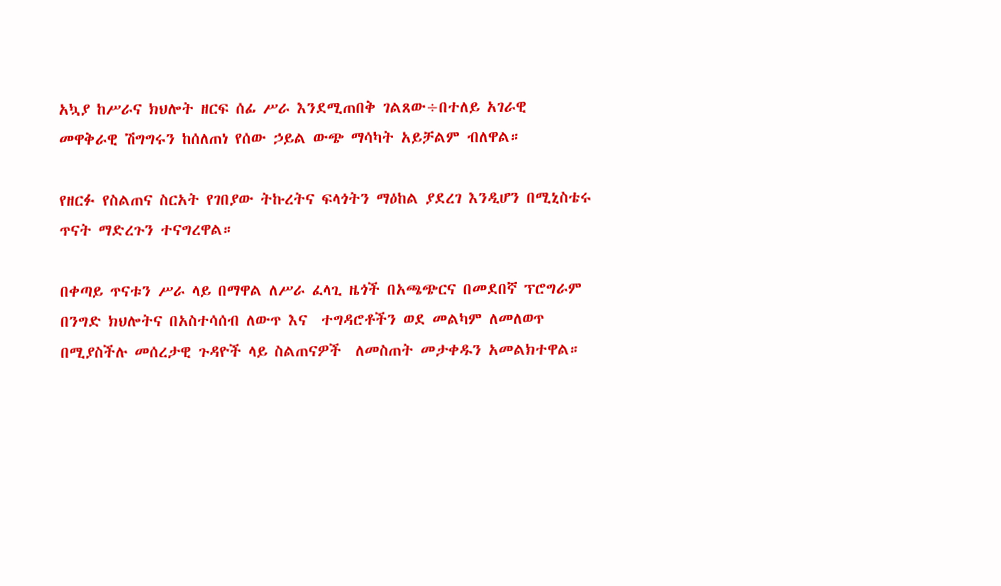አኳያ ከሥራና ክህሎት ዘርፍ ሰፊ ሥራ እንደሚጠበቅ ገልጸው÷በተለይ አገራዊ መዋቅራዊ ሽግግሩን ከሰለጠነ የሰው ኃይል ውጭ ማሳካት አይቻልም ብለዋል።

የዘርፉ የስልጠና ስርአት የገበያው ትኩረትና ፍላጎትን ማዕከል ያደረገ እንዲሆን በሚኒስቴሩ ጥናት ማድረጉን ተናግረዋል።

በቀጣይ ጥናቱን ሥራ ላይ በማዋል ለሥራ ፈላጊ ዜጎች በአጫጭርና በመደበኛ ፕሮግራም በንግድ ክህሎትና በአስተሳሰብ ለውጥ እና  ተግዳሮቶችን ወደ መልካም ለመለወጥ በሚያስችሉ መሰረታዊ ጉዳዮች ላይ ስልጠናዎች  ለመስጠት መታቀዱን አመልክተዋል።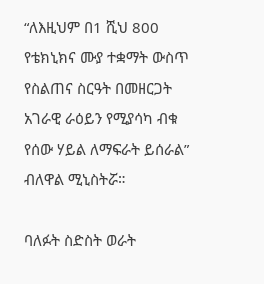“ለእዚህም በ1 ሺህ 800 የቴክኒክና ሙያ ተቋማት ውስጥ የስልጠና ስርዓት በመዘርጋት አገራዊ ራዕይን የሚያሳካ ብቁ የሰው ሃይል ለማፍራት ይሰራል” ብለዋል ሚኒስትሯ።

ባለፉት ስድስት ወራት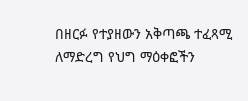በዘርፉ የተያዘውን አቅጣጫ ተፈጻሚ ለማድረግ የህግ ማዕቀፎችን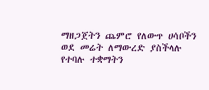ማዘጋጀትን ጨምሮ የለውጥ ሀሳቦችን ወደ መሬት ለማውረድ ያስችላሉ የተባሉ ተቋማትን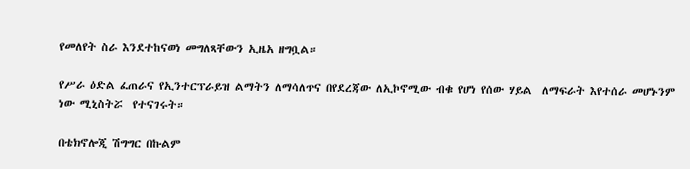የመለየት ስራ እንደተከናወነ መግለጻቸውን ኢዜአ ዘግቧል።

የሥራ ዕድል ፈጠራና የኢንተርፕራይዝ ልማትን ለማሳለጥና በየደረጃው ለኢኮኖሚው ብቁ የሆነ የሰው ሃይል  ለማፍራት እየተሰራ መሆኑንም ነው ሚኒስትሯ  የተናገሩት።

በቴክኖሎጂ ሽግግር በኩልም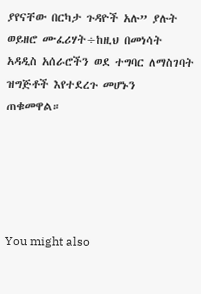ያየናቸው በርካታ ጉዳዮች አሉ” ያሉት ወይዘሮ ሙፈሪሃት÷ከዚህ በመነሳት አዳዲስ አሰራሮችን ወደ ተግባር ለማስገባት ዝግጅቶች እየተደረጉ መሆኑን ጠቁመዋል።





You might also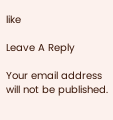like

Leave A Reply

Your email address will not be published.